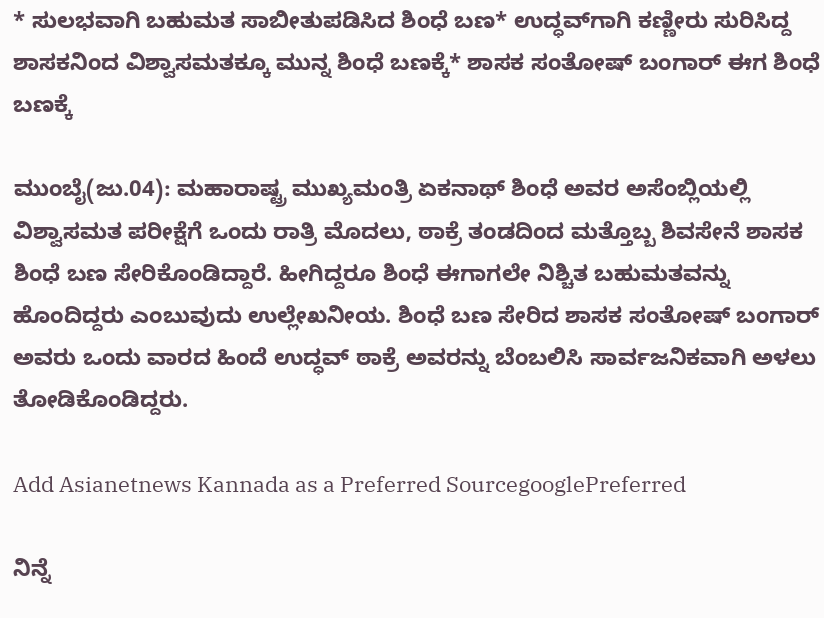* ಸುಲಭವಾಗಿ ಬಹುಮತ ಸಾಬೀತುಪಡಿಸಿದ ಶಿಂಧೆ ಬಣ* ಉದ್ಧವ್‌ಗಾಗಿ ಕಣ್ಣೀರು ಸುರಿಸಿದ್ದ ಶಾಸಕನಿಂದ ವಿಶ್ವಾಸಮತಕ್ಕೂ ಮುನ್ನ ಶಿಂಧೆ ಬಣಕ್ಕೆ* ಶಾಸಕ ಸಂತೋಷ್ ಬಂಗಾರ್ ಈಗ ಶಿಂಧೆ ಬಣಕ್ಕೆ

ಮುಂಬೈ(ಜು.04): ಮಹಾರಾಷ್ಟ್ರ ಮುಖ್ಯಮಂತ್ರಿ ಏಕನಾಥ್ ಶಿಂಧೆ ಅವರ ಅಸೆಂಬ್ಲಿಯಲ್ಲಿ ವಿಶ್ವಾಸಮತ ಪರೀಕ್ಷೆಗೆ ಒಂದು ರಾತ್ರಿ ಮೊದಲು, ಠಾಕ್ರೆ ತಂಡದಿಂದ ಮತ್ತೊಬ್ಬ ಶಿವಸೇನೆ ಶಾಸಕ ಶಿಂಧೆ ಬಣ ಸೇರಿಕೊಂಡಿದ್ದಾರೆ. ಹೀಗಿದ್ದರೂ ಶಿಂಧೆ ಈಗಾಗಲೇ ನಿಶ್ಚಿತ ಬಹುಮತವನ್ನು ಹೊಂದಿದ್ದರು ಎಂಬುವುದು ಉಲ್ಲೇಖನೀಯ. ಶಿಂಧೆ ಬಣ ಸೇರಿದ ಶಾಸಕ ಸಂತೋಷ್ ಬಂಗಾರ್ ಅವರು ಒಂದು ವಾರದ ಹಿಂದೆ ಉದ್ಧವ್ ಠಾಕ್ರೆ ಅವರನ್ನು ಬೆಂಬಲಿಸಿ ಸಾರ್ವಜನಿಕವಾಗಿ ಅಳಲು ತೋಡಿಕೊಂಡಿದ್ದರು.

Add Asianetnews Kannada as a Preferred SourcegooglePreferred

ನಿನ್ನೆ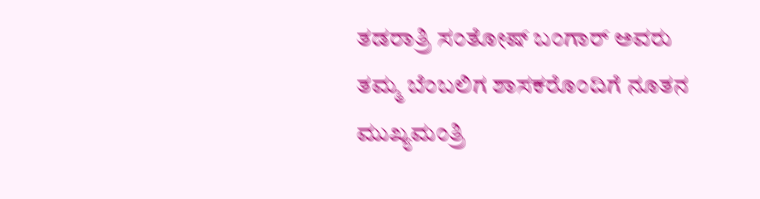ತಡರಾತ್ರಿ ಸಂತೋಷ್ ಬಂಗಾರ್ ಅವರು ತಮ್ಮ ಬೆಂಬಲಿಗ ಶಾಸಕರೊಂದಿಗೆ ನೂತನ ಮುಖ್ಯಮಂತ್ರಿ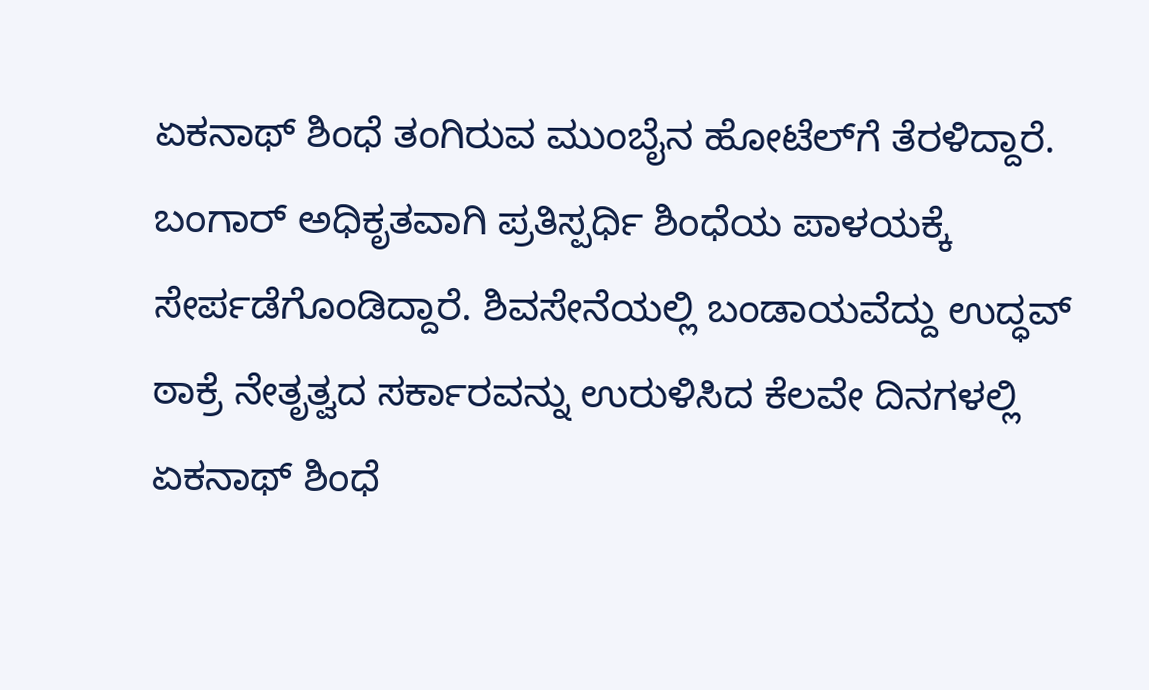ಏಕನಾಥ್ ಶಿಂಧೆ ತಂಗಿರುವ ಮುಂಬೈನ ಹೋಟೆಲ್‌ಗೆ ತೆರಳಿದ್ದಾರೆ. ಬಂಗಾರ್ ಅಧಿಕೃತವಾಗಿ ಪ್ರತಿಸ್ಪರ್ಧಿ ಶಿಂಧೆಯ ಪಾಳಯಕ್ಕೆ ಸೇರ್ಪಡೆಗೊಂಡಿದ್ದಾರೆ. ಶಿವಸೇನೆಯಲ್ಲಿ ಬಂಡಾಯವೆದ್ದು ಉದ್ಧವ್ ಠಾಕ್ರೆ ನೇತೃತ್ವದ ಸರ್ಕಾರವನ್ನು ಉರುಳಿಸಿದ ಕೆಲವೇ ದಿನಗಳಲ್ಲಿ ಏಕನಾಥ್ ಶಿಂಧೆ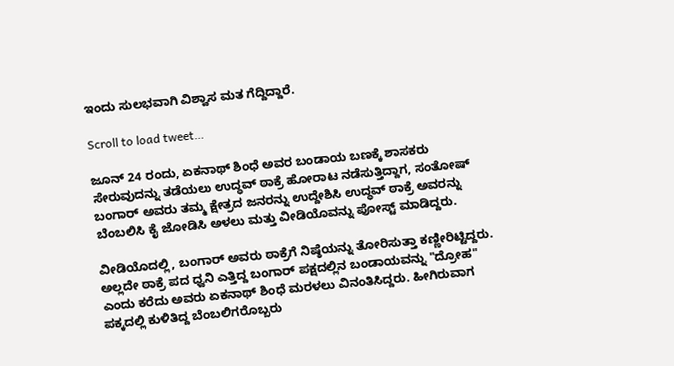ಇಂದು ಸುಲಭವಾಗಿ ವಿಶ್ವಾಸ ಮತ ಗೆದ್ದಿದ್ದಾರೆ.

Scroll to load tweet…

ಜೂನ್ 24 ರಂದು, ಏಕನಾಥ್ ಶಿಂಧೆ ಅವರ ಬಂಡಾಯ ಬಣಕ್ಕೆ ಶಾಸಕರು ಸೇರುವುದನ್ನು ತಡೆಯಲು ಉದ್ಧವ್ ಠಾಕ್ರೆ ಹೋರಾಟ ನಡೆಸುತ್ತಿದ್ದಾಗ, ಸಂತೋಷ್ ಬಂಗಾರ್ ಅವರು ತಮ್ಮ ಕ್ಷೇತ್ರದ ಜನರನ್ನು ಉದ್ದೇಶಿಸಿ ಉದ್ಧವ್ ಠಾಕ್ರೆ ಅವರನ್ನು ಬೆಂಬಲಿಸಿ ಕೈ ಜೋಡಿಸಿ ಅಳಲು ಮತ್ತು ವೀಡಿಯೊವನ್ನು ಪೋಸ್ಟ್ ಮಾಡಿದ್ದರು.

ವೀಡಿಯೊದಲ್ಲಿ, ಬಂಗಾರ್ ಅವರು ಠಾಕ್ರೆಗೆ ನಿಷ್ಠೆಯನ್ನು ತೋರಿಸುತ್ತಾ ಕಣ್ಣೀರಿಟ್ಟಿದ್ದರು. ಅಲ್ಲದೇ ಠಾಕ್ರೆ ಪದ ಧ್ವನಿ ಎತ್ತಿದ್ದ ಬಂಗಾರ್ ಪಕ್ಷದಲ್ಲಿನ ಬಂಡಾಯವನ್ನು "ದ್ರೋಹ" ಎಂದು ಕರೆದು ಅವರು ಏಕನಾಥ್ ಶಿಂಧೆ ಮರಳಲು ವಿನಂತಿಸಿದ್ದರು. ಹೀಗಿರುವಾಗ ಪಕ್ಕದಲ್ಲಿ ಕುಳಿತಿದ್ದ ಬೆಂಬಲಿಗರೊಬ್ಬರು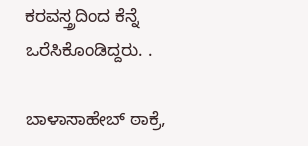ಕರವಸ್ತ್ರದಿಂದ ಕೆನ್ನೆ ಒರೆಸಿಕೊಂಡಿದ್ದರು. .

ಬಾಳಾಸಾಹೇಬ್ ಠಾಕ್ರೆ,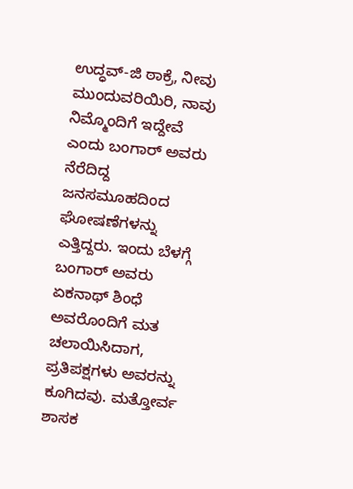ಉದ್ಧವ್-ಜಿ ಠಾಕ್ರೆ, ನೀವು ಮುಂದುವರಿಯಿರಿ, ನಾವು ನಿಮ್ಮೊಂದಿಗೆ ಇದ್ದೇವೆ ಎಂದು ಬಂಗಾರ್ ಅವರು ನೆರೆದಿದ್ದ ಜನಸಮೂಹದಿಂದ ಘೋಷಣೆಗಳನ್ನು ಎತ್ತಿದ್ದರು. ಇಂದು ಬೆಳಗ್ಗೆ ಬಂಗಾರ್ ಅವರು ಏಕನಾಥ್ ಶಿಂಧೆ ಅವರೊಂದಿಗೆ ಮತ ಚಲಾಯಿಸಿದಾಗ, ಪ್ರತಿಪಕ್ಷಗಳು ಅವರನ್ನು ಕೂಗಿದವು. ಮತ್ತೋರ್ವ ಶಾಸಕ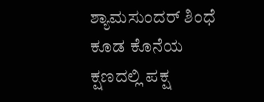ಶ್ಯಾಮಸುಂದರ್ ಶಿಂಧೆ ಕೂಡ ಕೊನೆಯ ಕ್ಷಣದಲ್ಲಿ ಪಕ್ಷ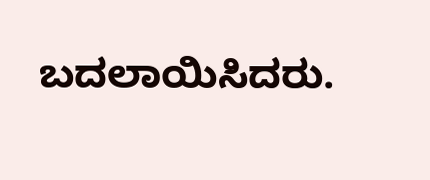ಬದಲಾಯಿಸಿದರು.